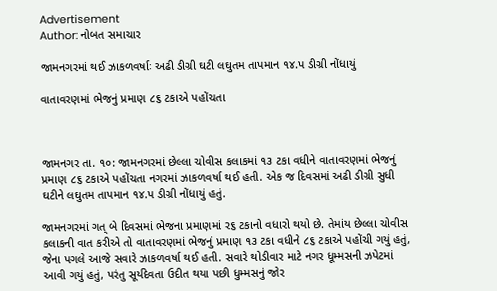Advertisement
Author: નોબત સમાચાર

જામનગરમાં થઈ ઝાકળવર્ષાઃ અઢી ડીગ્રી ઘટી લઘુતમ તાપમાન ૧૪.પ ડીગ્રી નોંધાયું

વાતાવરણમાં ભેજનું પ્રમાણ ૮૬ ટકાએ પહોંચતા



જામનગર તા. ૧૦: જામનગરમાં છેલ્લા ચોવીસ કલાકમાં ૧૩ ટકા વધીને વાતાવરણમાં ભેજનું પ્રમાણ ૮૬ ટકાએ પહોંચતા નગરમાં ઝાકળવર્ષા થઈ હતી. એક જ દિવસમાં અઢી ડીગ્રી સુધી ઘટીને લઘુતમ તાપમાન ૧૪.પ ડીગ્રી નોંધાયું હતું.

જામનગરમાં ગત્ બે દિવસમાં ભેજના પ્રમાણમાં ર૬ ટકાનો વધારો થયો છે. તેમાંય છેલ્લા ચોવીસ કલાકની વાત કરીએ તો વાતાવરણમાં ભેજનું પ્રમાણ ૧૩ ટકા વધીને ૮૬ ટકાએ પહોંચી ગયું હતું, જેના પગલે આજે સવારે ઝાકળવર્ષા થઈ હતી. સવારે થોડીવાર માટે નગર ધૂમ્મસની ઝપેટમાં આવી ગયું હતું, પરંતુ સૂર્યદેવતા ઉદીત થયા પછી ધુમ્મસનું જોર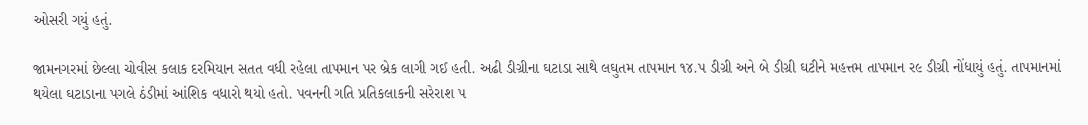ઓસરી ગયું હતું.

જામનગરમાં છેલ્લા ચોવીસ કલાક દરમિયાન સતત વધી રહેલા તાપમાન પર બ્રેક લાગી ગઈ હતી. અઢી ડીગ્રીના ઘટાડા સાથે લઘુતમ તાપમાન ૧૪.પ ડીગ્રી અને બે ડીગ્રી ઘટીને મહત્તમ તાપમાન ર૯ ડીગ્રી નોંધાયું હતું. તાપમાનમાં થયેલા ઘટાડાના પગલે ઠંડીમાં આંશિક વધારો થયો હતો. પવનની ગતિ પ્રતિકલાકની સરેરાશ પ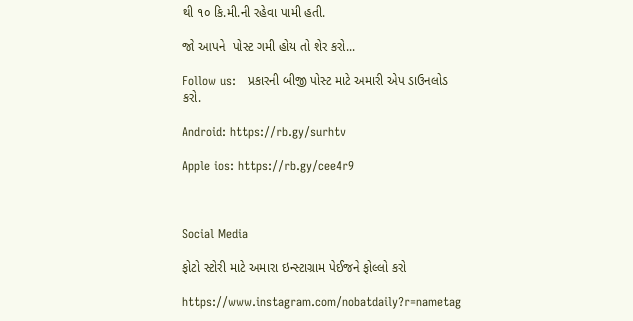થી ૧૦ કિ.મી.ની રહેવા પામી હતી.

જો આપને  પોસ્ટ ગમી હોય તો શેર કરો...

Follow us:   પ્રકારની બીજી પોસ્ટ માટે અમારી એપ ડાઉનલોડ કરો.

Android: https://rb.gy/surhtv

Apple ios: https://rb.gy/cee4r9



Social Media

ફોટો સ્ટોરી માટે અમારા ઇન્સ્ટાગ્રામ પેઈજને ફોલ્લો કરો

https://www.instagram.com/nobatdaily?r=nametag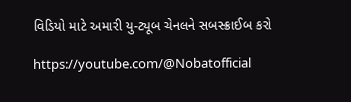વિડિયો માટે અમારી યુ-ટ્યૂબ ચેનલને સબસ્ક્રાઈબ કરો

https://youtube.com/@Nobatofficial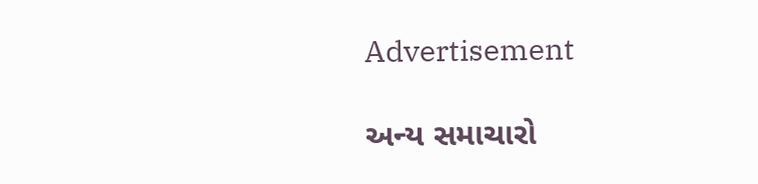Advertisement

અન્ય સમાચારો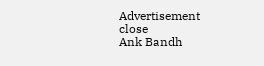Advertisement
close
Ank Bandh